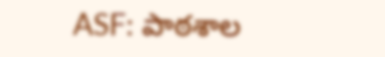ASF: పాఠశాల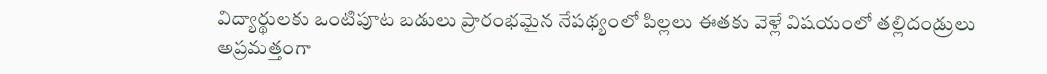విద్యార్థులకు ఒంటిపూట బడులు ప్రారంభమైన నేపథ్యంలో పిల్లలు ఈతకు వెళ్లే విషయంలో తల్లిదండ్రులు అప్రమత్తంగా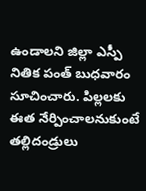ఉండాలని జిల్లా ఎస్పీ నితిక పంత్ బుధవారం సూచించారు. పిల్లలకు ఈత నేర్పించాలనుకుంటే తల్లిదండ్రులు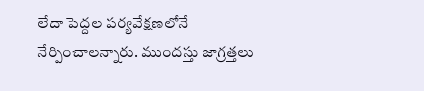లేదా పెద్దల పర్యవేక్షణలోనే నేర్పించాలన్నారు. ముందస్తు జాగ్రత్తలు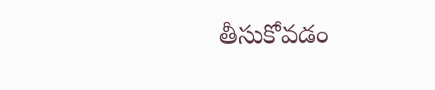తీసుకోవడం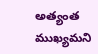అత్యంత ముఖ్యమని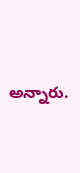అన్నారు.